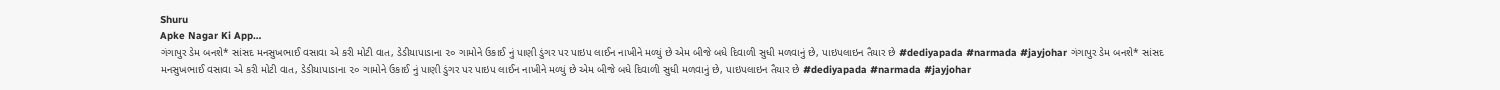Shuru
Apke Nagar Ki App…
ગંગાપુર ડેમ બનશે* સાંસદ મનસુખભાઈ વસાવા એ કરી મોટી વાત, ડેડીયાપાડાના ૨૦ ગામોને ઉકાઈ નું પાણી ડુંગર પર પાઇપ લાઈન નાખીને મળ્યું છે એમ બીજે બધે દિવાળી સુધી મળવાનું છે, પાઇપલાઇન તૈયાર છે #dediyapada #narmada #jayjohar ગંગાપુર ડેમ બનશે* સાંસદ મનસુખભાઈ વસાવા એ કરી મોટી વાત, ડેડીયાપાડાના ૨૦ ગામોને ઉકાઈ નું પાણી ડુંગર પર પાઇપ લાઈન નાખીને મળ્યું છે એમ બીજે બધે દિવાળી સુધી મળવાનું છે, પાઇપલાઇન તૈયાર છે #dediyapada #narmada #jayjohar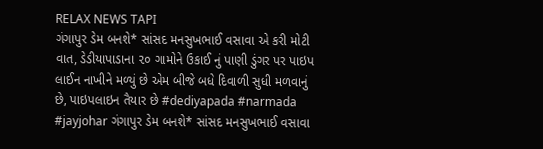RELAX NEWS TAPI
ગંગાપુર ડેમ બનશે* સાંસદ મનસુખભાઈ વસાવા એ કરી મોટી વાત, ડેડીયાપાડાના ૨૦ ગામોને ઉકાઈ નું પાણી ડુંગર પર પાઇપ લાઈન નાખીને મળ્યું છે એમ બીજે બધે દિવાળી સુધી મળવાનું છે, પાઇપલાઇન તૈયાર છે #dediyapada #narmada #jayjohar ગંગાપુર ડેમ બનશે* સાંસદ મનસુખભાઈ વસાવા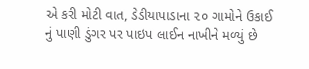એ કરી મોટી વાત, ડેડીયાપાડાના ૨૦ ગામોને ઉકાઈ નું પાણી ડુંગર પર પાઇપ લાઈન નાખીને મળ્યું છે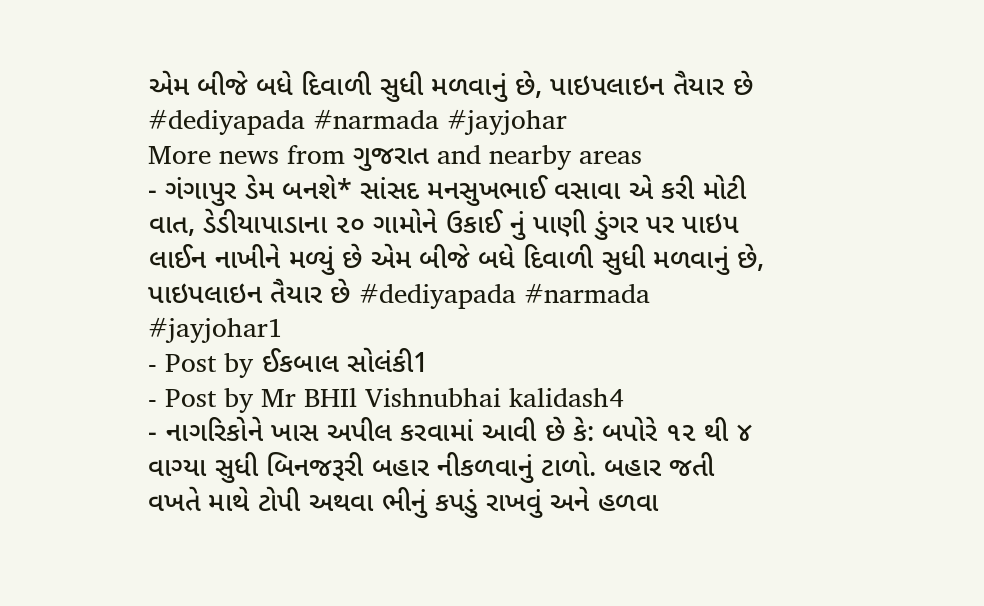એમ બીજે બધે દિવાળી સુધી મળવાનું છે, પાઇપલાઇન તૈયાર છે #dediyapada #narmada #jayjohar
More news from ગુજરાત and nearby areas
- ગંગાપુર ડેમ બનશે* સાંસદ મનસુખભાઈ વસાવા એ કરી મોટી વાત, ડેડીયાપાડાના ૨૦ ગામોને ઉકાઈ નું પાણી ડુંગર પર પાઇપ લાઈન નાખીને મળ્યું છે એમ બીજે બધે દિવાળી સુધી મળવાનું છે, પાઇપલાઇન તૈયાર છે #dediyapada #narmada #jayjohar1
- Post by ઈકબાલ સોલંકી1
- Post by Mr BHIl Vishnubhai kalidash4
- નાગરિકોને ખાસ અપીલ કરવામાં આવી છે કે: બપોરે ૧૨ થી ૪ વાગ્યા સુધી બિનજરૂરી બહાર નીકળવાનું ટાળો. બહાર જતી વખતે માથે ટોપી અથવા ભીનું કપડું રાખવું અને હળવા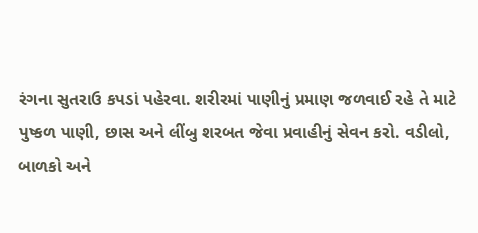રંગના સુતરાઉ કપડાં પહેરવા. શરીરમાં પાણીનું પ્રમાણ જળવાઈ રહે તે માટે પુષ્કળ પાણી, છાસ અને લીંબુ શરબત જેવા પ્રવાહીનું સેવન કરો. વડીલો, બાળકો અને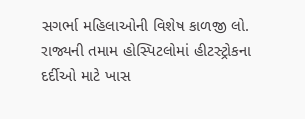સગર્ભા મહિલાઓની વિશેષ કાળજી લો. રાજ્યની તમામ હોસ્પિટલોમાં હીટસ્ટ્રોકના દર્દીઓ માટે ખાસ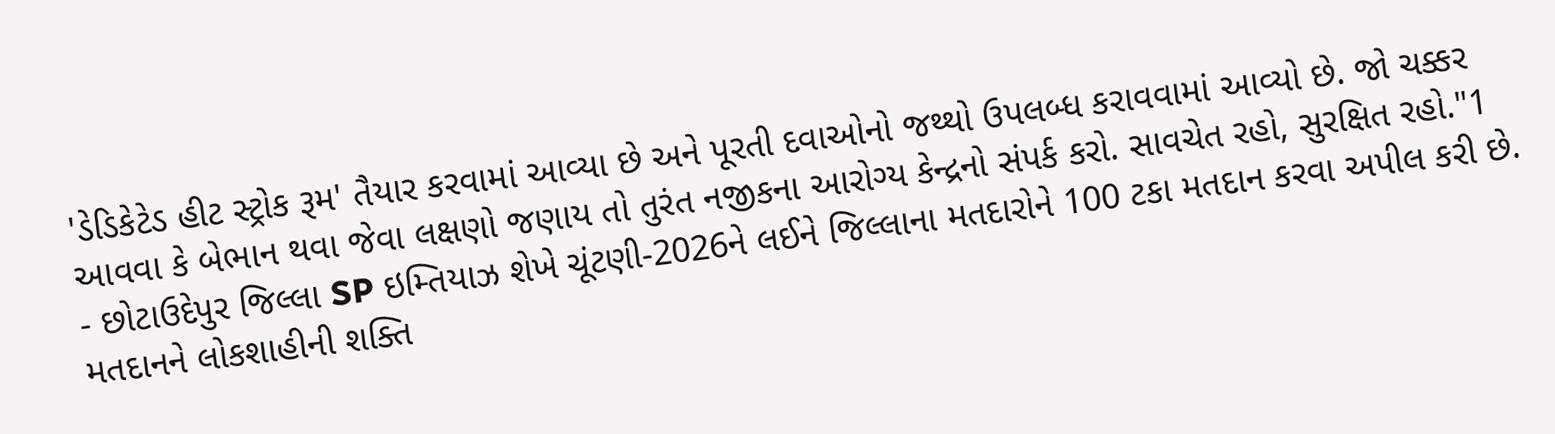'ડેડિકેટેડ હીટ સ્ટ્રોક રૂમ' તૈયાર કરવામાં આવ્યા છે અને પૂરતી દવાઓનો જથ્થો ઉપલબ્ધ કરાવવામાં આવ્યો છે. જો ચક્કર આવવા કે બેભાન થવા જેવા લક્ષણો જણાય તો તુરંત નજીકના આરોગ્ય કેન્દ્રનો સંપર્ક કરો. સાવચેત રહો, સુરક્ષિત રહો."1
- છોટાઉદેપુર જિલ્લા SP ઇમ્તિયાઝ શેખે ચૂંટણી-2026ને લઈને જિલ્લાના મતદારોને 100 ટકા મતદાન કરવા અપીલ કરી છે. મતદાનને લોકશાહીની શક્તિ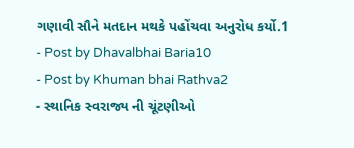ગણાવી સૌને મતદાન મથકે પહોંચવા અનુરોધ કર્યો.1
- Post by Dhavalbhai Baria10
- Post by Khuman bhai Rathva2
- સ્થાનિક સ્વરાજ્ય ની ચૂંટણીઓ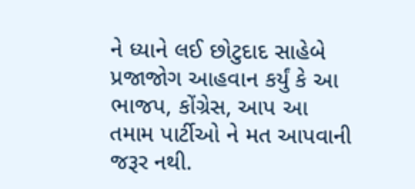ને ધ્યાને લઈ છોટુદાદ સાહેબે પ્રજાજોગ આહવાન કર્યું કે આ ભાજપ, કોંગ્રેસ, આપ આ તમામ પાર્ટીઓ ને મત આપવાની જરૂર નથી.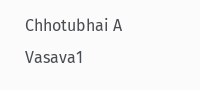Chhotubhai A Vasava1